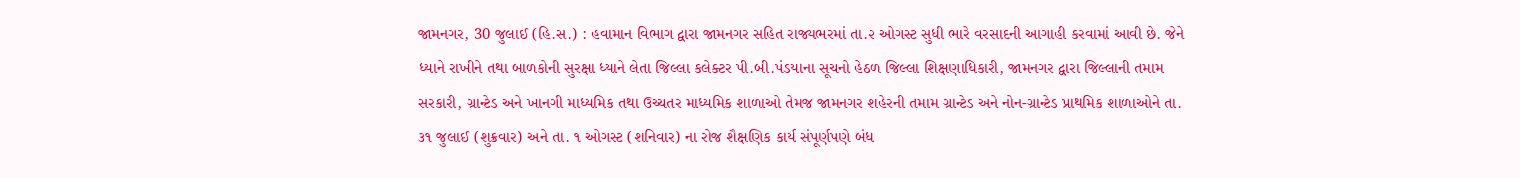જામનગર, 30 જુલાઈ (હિ.સ.) : હવામાન વિભાગ દ્વારા જામનગર સહિત રાજ્યભરમાં તા.૨ ઓગસ્ટ સુધી ભારે વરસાદની આગાહી કરવામાં આવી છે. જેને ધ્યાને રાખીને તથા બાળકોની સુરક્ષા ધ્યાને લેતા જિલ્લા કલેક્ટર પી.બી.પંડયાના સૂચનો હેઠળ જિલ્લા શિક્ષણાધિકારી, જામનગર દ્વારા જિલ્લાની તમામ સરકારી, ગ્રાન્ટેડ અને ખાનગી માધ્યમિક તથા ઉચ્ચતર માધ્યમિક શાળાઓ તેમજ જામનગર શહેરની તમામ ગ્રાન્ટેડ અને નોન-ગ્રાન્ટેડ પ્રાથમિક શાળાઓને તા. ૩૧ જુલાઈ (શુક્રવાર) અને તા. ૧ ઓગસ્ટ (શનિવાર) ના રોજ શૈક્ષણિક કાર્ય સંપૂર્ણપણે બંધ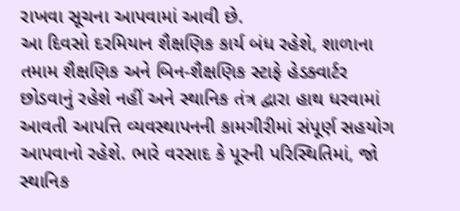રાખવા સૂચના આપવામાં આવી છે.
આ દિવસો દરમિયાન શૈક્ષણિક કાર્ય બંધ રહેશે, શાળાના તમામ શૈક્ષણિક અને બિન-શૈક્ષણિક સ્ટાફે હેડક્વાર્ટર છોડવાનું રહેશે નહીં અને સ્થાનિક તંત્ર દ્વારા હાથ ધરવામાં આવતી આપત્તિ વ્યવસ્થાપનની કામગીરીમાં સંપૂર્ણ સહયોગ આપવાનો રહેશે. ભારે વરસાદ કે પૂરની પરિસ્થિતિમાં, જો સ્થાનિક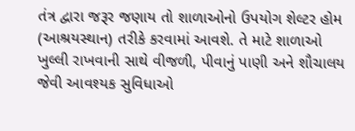તંત્ર દ્વારા જરૂર જણાય તો શાળાઓનો ઉપયોગ શેલ્ટર હોમ (આશ્રયસ્થાન) તરીકે કરવામાં આવશે. તે માટે શાળાઓ ખુલ્લી રાખવાની સાથે વીજળી, પીવાનું પાણી અને શૌચાલય જેવી આવશ્યક સુવિધાઓ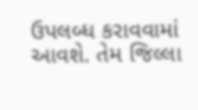ઉપલબ્ધ કરાવવામાં આવશે. તેમ જિલ્લા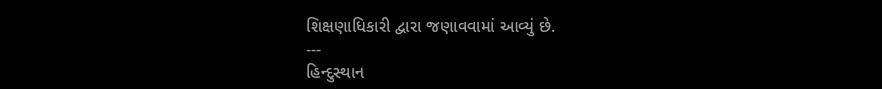શિક્ષણાધિકારી દ્વારા જણાવવામાં આવ્યું છે.
---
હિન્દુસ્થાન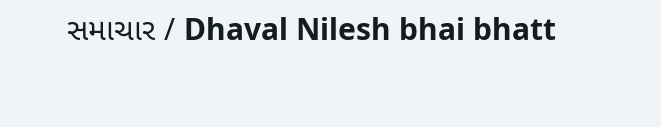સમાચાર / Dhaval Nilesh bhai bhatt